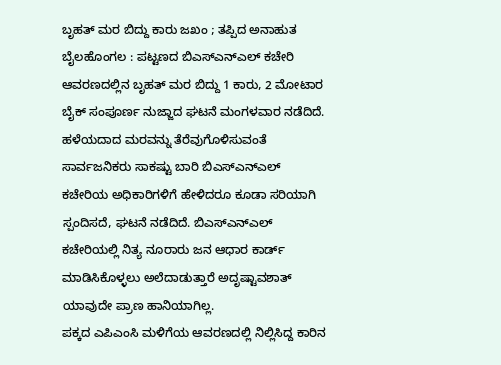ಬೃಹತ್ ಮರ ಬಿದ್ದು ಕಾರು ಜಖಂ ; ತಪ್ಪಿದ ಅನಾಹುತ
ಬೈಲಹೊಂಗಲ : ಪಟ್ಟಣದ ಬಿಎಸ್ಎನ್ಎಲ್ ಕಚೇರಿ ಆವರಣದಲ್ಲಿನ ಬೃಹತ್ ಮರ ಬಿದ್ದು 1 ಕಾರು, 2 ಮೋಟಾರ ಬೈಕ್ ಸಂಪೂರ್ಣ ನುಜ್ಜಾದ ಘಟನೆ ಮಂಗಳವಾರ ನಡೆದಿದೆ.
ಹಳೆಯದಾದ ಮರವನ್ನು ತೆರೆವುಗೊಳಿಸುವಂತೆ ಸಾರ್ವಜನಿಕರು ಸಾಕಷ್ಟು ಬಾರಿ ಬಿಎಸ್ಎನ್ಎಲ್ ಕಚೇರಿಯ ಅಧಿಕಾರಿಗಳಿಗೆ ಹೇಳಿದರೂ ಕೂಡಾ ಸರಿಯಾಗಿ ಸ್ಪಂದಿಸದೆ, ಘಟನೆ ನಡೆದಿದೆ. ಬಿಎಸ್ಎನ್ಎಲ್ ಕಚೇರಿಯಲ್ಲಿ ನಿತ್ಯ ನೂರಾರು ಜನ ಆಧಾರ ಕಾರ್ಡ್ ಮಾಡಿಸಿಕೊಳ್ಳಲು ಅಲೆದಾಡುತ್ತಾರೆ ಅದೃಷ್ಟಾವಶಾತ್ ಯಾವುದೇ ಪ್ರಾಣ ಹಾನಿಯಾಗಿಲ್ಲ.
ಪಕ್ಕದ ಎಪಿಎಂಸಿ ಮಳಿಗೆಯ ಆವರಣದಲ್ಲಿ ನಿಲ್ಲಿಸಿದ್ದ ಕಾರಿನ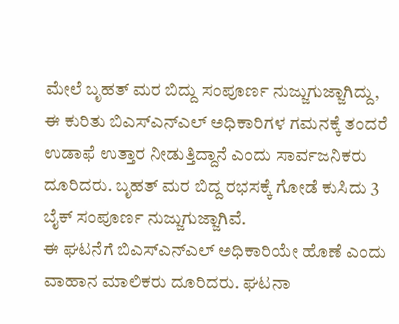ಮೇಲೆ ಬೃಹತ್ ಮರ ಬಿದ್ದು ಸಂಪೂರ್ಣ ನುಜ್ಜುಗುಜ್ಜಾಗಿದ್ದು, ಈ ಕುರಿತು ಬಿಎಸ್ಎನ್ಎಲ್ ಅಧಿಕಾರಿಗಳ ಗಮನಕ್ಕೆ ತಂದರೆ ಉಡಾಫೆ ಉತ್ತಾರ ನೀಡುತ್ತಿದ್ದಾನೆ ಎಂದು ಸಾರ್ವಜನಿಕರು ದೂರಿದರು. ಬೃಹತ್ ಮರ ಬಿದ್ದ ರಭಸಕ್ಕೆ ಗೋಡೆ ಕುಸಿದು 3 ಬೈಕ್ ಸಂಪೂರ್ಣ ನುಜ್ಜುಗುಜ್ಜಾಗಿವೆ.
ಈ ಘಟನೆಗೆ ಬಿಎಸ್ಎನ್ಎಲ್ ಅಧಿಕಾರಿಯೇ ಹೊಣೆ ಎಂದು ವಾಹಾನ ಮಾಲಿಕರು ದೂರಿದರು. ಘಟನಾ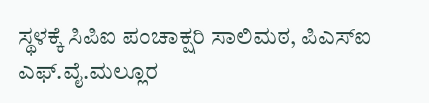ಸ್ಥಳಕ್ಕೆ ಸಿಪಿಐ ಪಂಚಾಕ್ಷರಿ ಸಾಲಿಮಠ, ಪಿಎಸ್ಐ ಎಫ್.ವೈ.ಮಲ್ಲೂರ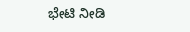ಭೇಟಿ ನೀಡಿ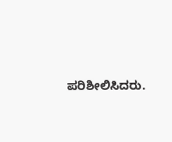ಪರಿಶೀಲಿಸಿದರು.